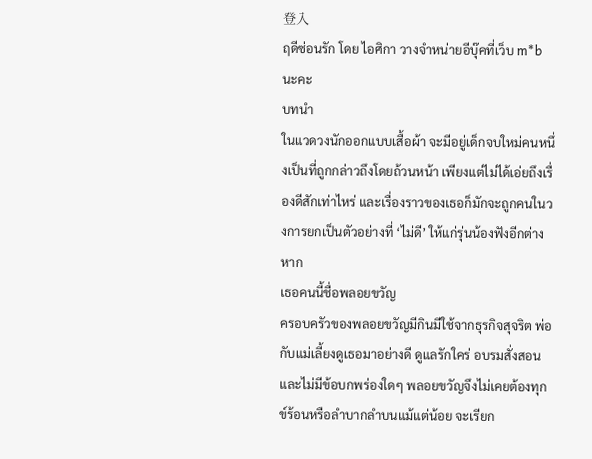登入
ฤดีซ่อนรัก โดย ไอศิกา วางจำหน่ายอีบุ๊คที่เว็บ m*b นะคะ
บทนำ
ในแวดวงนักออกแบบเสื้อผ้า จะมีอยู่เด็กจบใหม่คนหนึ่งเป็นที่ถูกกล่าวถึงโดยถ้วนหน้า เพียงแต่ไม่ได้เอ่ยถึงเรื่องดีสักเท่าไหร่ และเรื่องราวของเธอก็มักจะถูกคนในวงการยกเป็นตัวอย่างที่ ‘ไม่ดี’ ให้แก่รุ่นน้องฟังอีกต่างหาก
เธอคนนี้ชื่อพลอยขวัญ
ครอบครัวของพลอยขวัญมีกินมีใช้จากธุรกิจสุจริต พ่อกับแม่เลี้ยงดูเธอมาอย่างดี ดูแลรักใคร่ อบรมสั่งสอนและไม่มีข้อบกพร่องใดๆ พลอยขวัญจึงไม่เคยต้องทุกข์ร้อนหรือลำบากลำบนแม้แต่น้อย จะเรียก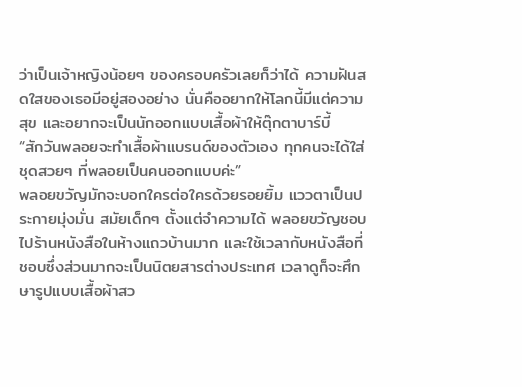ว่าเป็นเจ้าหญิงน้อยๆ ของครอบครัวเลยก็ว่าได้ ความฝันสดใสของเธอมีอยู่สองอย่าง นั่นคืออยากให้โลกนี้มีแต่ความสุข และอยากจะเป็นนักออกแบบเสื้อผ้าให้ตุ๊กตาบาร์บี้
“สักวันพลอยจะทำเสื้อผ้าแบรนด์ของตัวเอง ทุกคนจะได้ใส่ชุดสวยๆ ที่พลอยเป็นคนออกแบบค่ะ”
พลอยขวัญมักจะบอกใครต่อใครด้วยรอยยิ้ม แววตาเป็นประกายมุ่งมั่น สมัยเด็กๆ ตั้งแต่จำความได้ พลอยขวัญชอบไปร้านหนังสือในห้างแถวบ้านมาก และใช้เวลากับหนังสือที่ชอบซึ่งส่วนมากจะเป็นนิตยสารต่างประเทศ เวลาดูก็จะศึกษารูปแบบเสื้อผ้าสว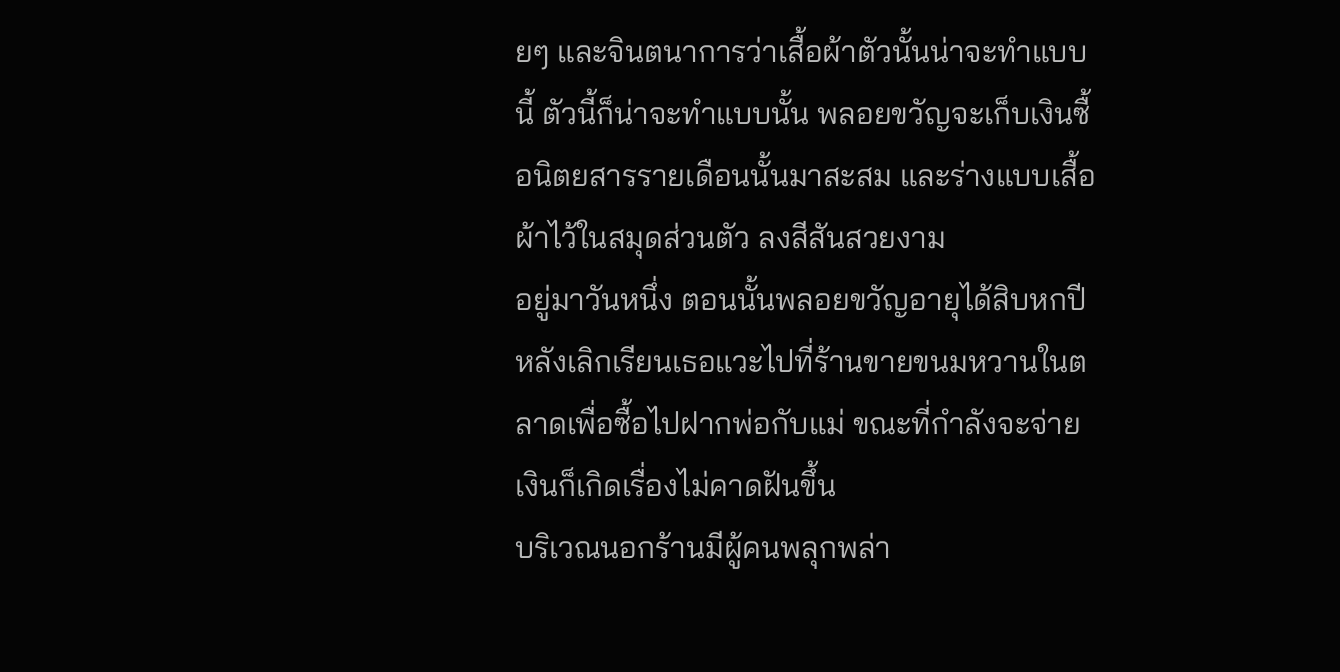ยๆ และจินตนาการว่าเสื้อผ้าตัวนั้นน่าจะทำแบบนี้ ตัวนี้ก็น่าจะทำแบบนั้น พลอยขวัญจะเก็บเงินซื้อนิตยสารรายเดือนนั้นมาสะสม และร่างแบบเสื้อผ้าไว้ในสมุดส่วนตัว ลงสีสันสวยงาม
อยู่มาวันหนึ่ง ตอนนั้นพลอยขวัญอายุได้สิบหกปี หลังเลิกเรียนเธอแวะไปที่ร้านขายขนมหวานในตลาดเพื่อซื้อไปฝากพ่อกับแม่ ขณะที่กำลังจะจ่ายเงินก็เกิดเรื่องไม่คาดฝันขึ้น
บริเวณนอกร้านมีผู้คนพลุกพล่า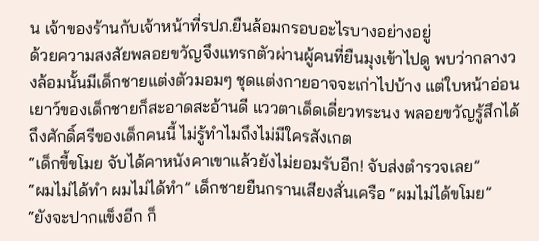น เจ้าของร้านกับเจ้าหน้าที่รปภ.ยืนล้อมกรอบอะไรบางอย่างอยู่
ด้วยความสงสัยพลอยขวัญจึงแทรกตัวผ่านผู้คนที่ยืนมุงเข้าไปดู พบว่ากลางวงล้อมนั้นมีเด็กชายแต่งตัวมอมๆ ชุดแต่งกายอาจจะเก่าไปบ้าง แต่ใบหน้าอ่อนเยาว์ของเด็กชายก็สะอาดสะอ้านดี แววตาเด็ดเดี่ยวทระนง พลอยขวัญรู้สึกได้ถึงศักดิ์ศรีของเด็กคนนี้ ไม่รู้ทำไมถึงไม่มีใครสังเกต
“เด็กขี้ขโมย จับได้คาหนังคาเขาแล้วยังไม่ยอมรับอีก! จับส่งตำรวจเลย”
“ผมไม่ได้ทำ ผมไม่ได้ทำ” เด็กชายยืนกรานเสียงสั่นเครือ “ผมไม่ได้ขโมย”
“ยังจะปากแข็งอีก ก็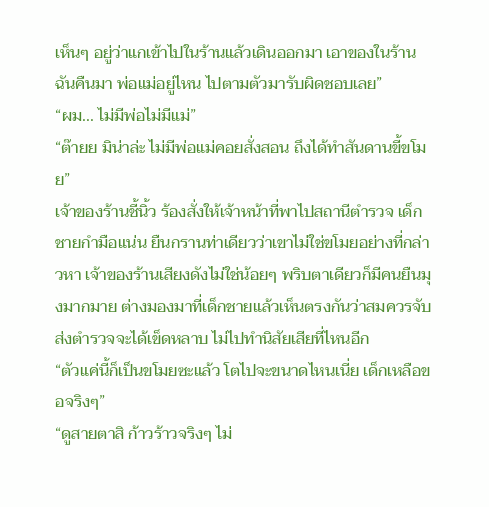เห็นๆ อยู่ว่าแกเข้าไปในร้านแล้วเดินออกมา เอาของในร้านฉันคืนมา พ่อแม่อยู่ไหน ไปตามตัวมารับผิดชอบเลย”
“ผม... ไม่มีพ่อไม่มีแม่”
“ต๊ายย มิน่าล่ะ ไม่มีพ่อแม่คอยสั่งสอน ถึงได้ทำสันดานขี้ขโมย”
เจ้าของร้านชี้นิ้ว ร้องสั่งให้เจ้าหน้าที่พาไปสถานีตำรวจ เด็กชายกำมือแน่น ยืนกรานท่าเดียวว่าเขาไม่ใช่ขโมยอย่างที่กล่าวหา เจ้าของร้านเสียงดังไม่ใช่น้อยๆ พริบตาเดียวก็มีคนยืนมุงมากมาย ต่างมองมาที่เด็กชายแล้วเห็นตรงกันว่าสมควรจับส่งตำรวจจะได้เข็ดหลาบ ไม่ไปทำนิสัยเสียที่ไหนอีก
“ตัวแค่นี้ก็เป็นขโมยซะแล้ว โตไปจะขนาดไหนเนี่ย เด็กเหลือขอจริงๆ”
“ดูสายตาสิ ก้าวร้าวจริงๆ ไม่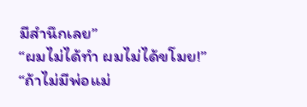มีสำนึกเลย”
“ผมไม่ได้ทำ ผมไม่ได้ขโมย!”
“ถ้าไม่มีพ่อแม่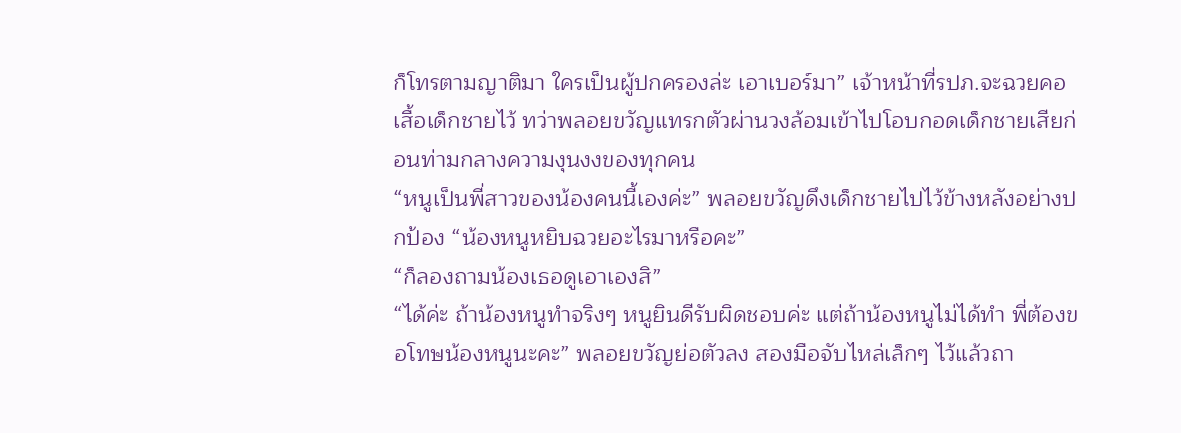ก็โทรตามญาติมา ใครเป็นผู้ปกครองล่ะ เอาเบอร์มา” เจ้าหน้าที่รปภ.จะฉวยคอเสื้อเด็กชายไว้ ทว่าพลอยขวัญแทรกตัวผ่านวงล้อมเข้าไปโอบกอดเด็กชายเสียก่อนท่ามกลางความงุนงงของทุกคน
“หนูเป็นพี่สาวของน้องคนนี้เองค่ะ” พลอยขวัญดึงเด็กชายไปไว้ข้างหลังอย่างปกป้อง “น้องหนูหยิบฉวยอะไรมาหรือคะ”
“ก็ลองถามน้องเธอดูเอาเองสิ”
“ได้ค่ะ ถ้าน้องหนูทำจริงๆ หนูยินดีรับผิดชอบค่ะ แต่ถ้าน้องหนูไม่ได้ทำ พี่ต้องขอโทษน้องหนูนะคะ” พลอยขวัญย่อตัวลง สองมือจับไหล่เล็กๆ ไว้แล้วถา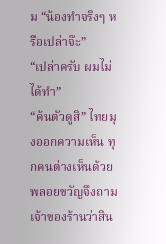ม “น้องทำจริงๆ หรือเปล่าจ๊ะ”
“เปล่าครับ ผมไม่ได้ทำ”
“ค้นตัวดูสิ” ไทยมุงออกความเห็น ทุกคนต่างเห็นด้วย พลอยขวัญจึงถามเจ้าของร้านว่าสิน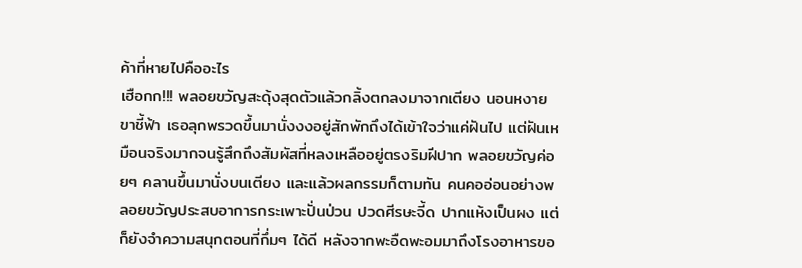ค้าที่หายไปคืออะไร
เฮือกก!!! พลอยขวัญสะดุ้งสุดตัวแล้วกลิ้งตกลงมาจากเตียง นอนหงายขาชี้ฟ้า เธอลุกพรวดขึ้นมานั่งงงอยู่สักพักถึงได้เข้าใจว่าแค่ฝันไป แต่ฝันเหมือนจริงมากจนรู้สึกถึงสัมผัสที่หลงเหลืออยู่ตรงริมฝีปาก พลอยขวัญค่อยๆ คลานขึ้นมานั่งบนเตียง และแล้วผลกรรมก็ตามทัน คนคออ่อนอย่างพลอยขวัญประสบอาการกระเพาะปั่นป่วน ปวดศีรษะจี้ด ปากแห้งเป็นผง แต่ก็ยังจำความสนุกตอนที่กึ่มๆ ได้ดี หลังจากพะอืดพะอมมาถึงโรงอาหารขอ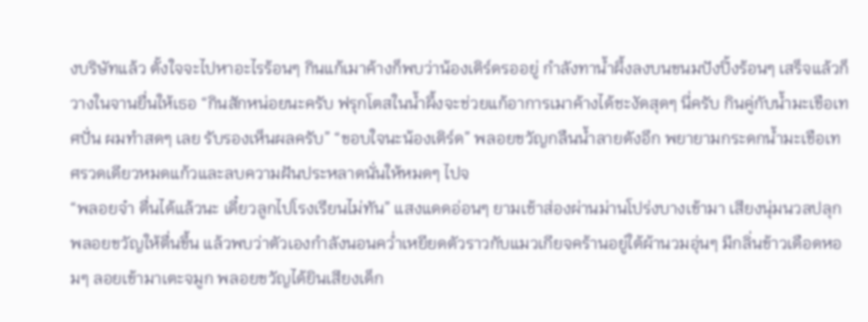งบริษัทแล้ว ตั้งใจจะไปหาอะไรร้อนๆ กินแก้เมาค้างก็พบว่าน้องเติร์ดรออยู่ กำลังทาน้ำผึ้งลงบนขนมปังปิ้งร้อนๆ เสร็จแล้วก็วางในจานยื่นให้เธอ “กินสักหน่อยนะครับ ฟรุกโตสในน้ำผึ้งจะช่วยแก้อาการเมาค้างได้ชะงัดสุดๆ นี่ครับ กินคู่กับน้ำมะเขือเทศปั่น ผมทำสดๆ เลย รับรองเห็นผลครับ” “ขอบใจนะน้องเติร์ด” พลอยขวัญกลืนน้ำลายดังอึก พยายามกระดกน้ำมะเขือเทศรวดเดียวหมดแก้วและลบความฝันประหลาดนั่นให้หมดๆ ไปจ
“พลอยจ๋า ตื่นได้แล้วนะ เดี๋ยวลูกไปโรงเรียนไม่ทัน” แสงแดดอ่อนๆ ยามเช้าส่องผ่านม่านโปร่งบางเข้ามา เสียงนุ่มนวลปลุกพลอยขวัญให้ตื่นขึ้น แล้วพบว่าตัวเองกำลังนอนคว่ำเหยียดตัวราวกับแมวเกียจคร้านอยู่ใต้ผ้านวมอุ่นๆ มีกลิ่นข้าวเดือดหอมๆ ลอยเข้ามาเตะจมูก พลอยขวัญได้ยินเสียงเด็ก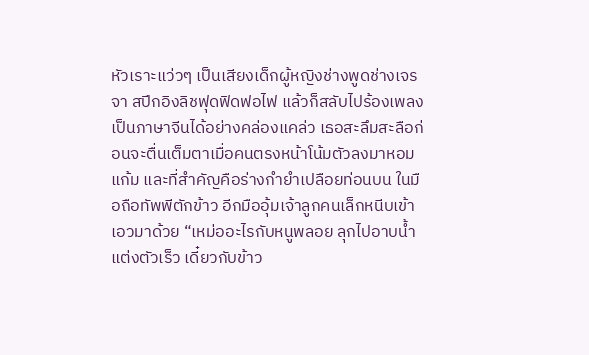หัวเราะแว่วๆ เป็นเสียงเด็กผู้หญิงช่างพูดช่างเจรจา สปีกอิงลิชฟุดฟิดฟอไฟ แล้วก็สลับไปร้องเพลงเป็นภาษาจีนได้อย่างคล่องแคล่ว เธอสะลึมสะลือก่อนจะตื่นเต็มตาเมื่อคนตรงหน้าโน้มตัวลงมาหอมแก้ม และที่สำคัญคือร่างกำยำเปลือยท่อนบน ในมือถือทัพพีตักข้าว อีกมืออุ้มเจ้าลูกคนเล็กหนีบเข้าเอวมาด้วย “เหม่ออะไรกับหนูพลอย ลุกไปอาบน้ำแต่งตัวเร็ว เดี๋ยวกับข้าว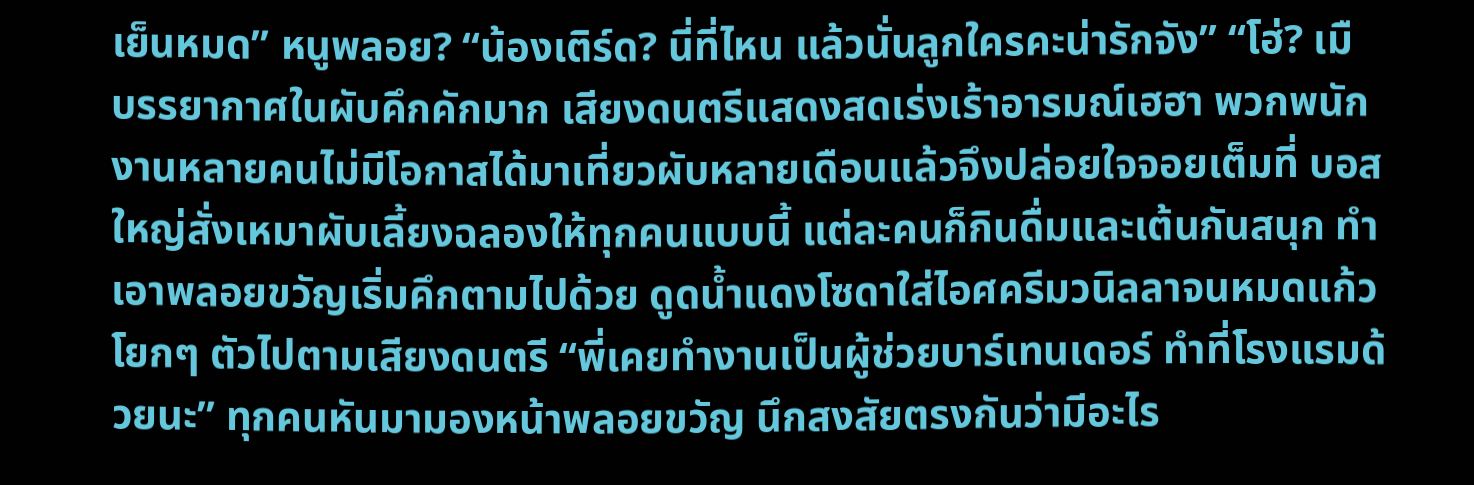เย็นหมด” หนูพลอย? “น้องเติร์ด? นี่ที่ไหน แล้วนั่นลูกใครคะน่ารักจัง” “โฮ่? เมื
บรรยากาศในผับคึกคักมาก เสียงดนตรีแสดงสดเร่งเร้าอารมณ์เฮฮา พวกพนักงานหลายคนไม่มีโอกาสได้มาเที่ยวผับหลายเดือนแล้วจึงปล่อยใจจอยเต็มที่ บอสใหญ่สั่งเหมาผับเลี้ยงฉลองให้ทุกคนแบบนี้ แต่ละคนก็กินดื่มและเต้นกันสนุก ทำเอาพลอยขวัญเริ่มคึกตามไปด้วย ดูดน้ำแดงโซดาใส่ไอศครีมวนิลลาจนหมดแก้ว โยกๆ ตัวไปตามเสียงดนตรี “พี่เคยทำงานเป็นผู้ช่วยบาร์เทนเดอร์ ทำที่โรงแรมด้วยนะ” ทุกคนหันมามองหน้าพลอยขวัญ นึกสงสัยตรงกันว่ามีอะไร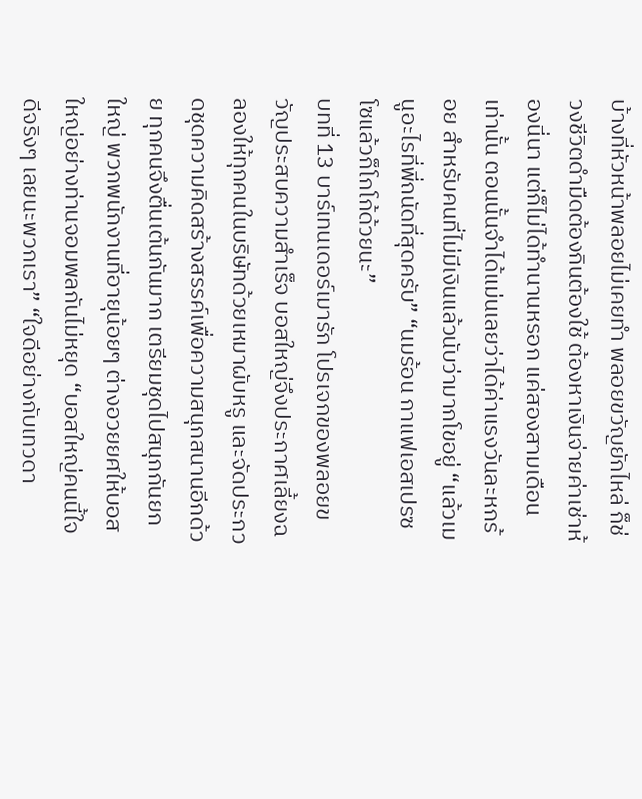บ้างที่หัวหน้าพลอยไม่เคยทำ พลอยขวัญยักไหล่ ก็ช่วงชีวิตดำมืดต้องกินต้องใช้ ต้องหาเงินจ่ายค่าเช่าห้องนี่นา แต่ก็ไม่ได้ทำนานหรอก แค่สองสามเดือนเท่านั้น ตอนนั้นจำได้แม่นเลยว่าได้ค่าแรงวันละหกร้อย สำหรับคนที่ไม่มีเงินแล้วนับว่ามากโขอยู่ “แล้วเมนูอะไรที่พี่ถนัดที่สุดครับ” “นมร้อน กาแฟเอสเปรซโซแล้วก็โกโก้ด้วยนะ”
บทที่ 13 บาร์เทนเดอร์เมารัก โปรเจกของพลอยขวัญประสบความสำเร็จ บอสใหญ่จึงประกาศเลี้ยงฉลองให้ทุกคนในบริษัทด้วยเหมาผับหรู และจัดประกวดชุดความคิดสร้างสรรค์เพื่อความสนุกสนานอีกด้วย ทุกคนจึงตื่นเต้นกันมาก เตรียมชุดไปสนุกกันยกใหญ่ พวกพนักงานที่อายุน้อยๆ ต่างอวยยศให้บอสใหญ่อย่างท่านจอมพลกันไม่หยุด “บอสใหญ่คนนี้ใจดีจริงๆ เลยนะพวกเรา” “ใจดีอย่างกับเทวดา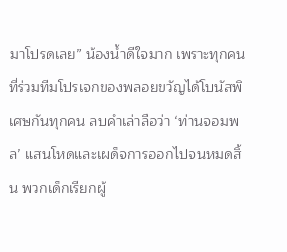มาโปรดเลย” น้องน้ำดีใจมาก เพราะทุกคนที่ร่วมทีมโปรเจกของพลอยขวัญได้โบนัสพิเศษกันทุกคน ลบคำเล่าลือว่า ‘ท่านจอมพล’ แสนโหดและเผด็จการออกไปจนหมดสิ้น พวกเด็กเรียกผู้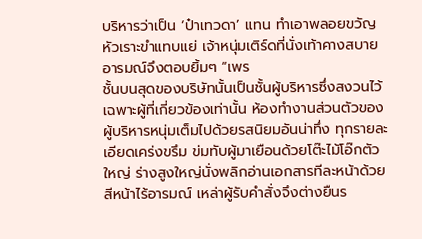บริหารว่าเป็น ‘ป๋าเทวดา’ แทน ทำเอาพลอยขวัญหัวเราะขำแทบแย่ เจ้าหนุ่มเติร์ดที่นั่งเท้าคางสบายอารมณ์จึงตอบยิ้มๆ “เพร
ชั้นบนสุดของบริษัทนั้นเป็นชั้นผู้บริหารซึ่งสงวนไว้เฉพาะผู้ที่เกี่ยวข้องเท่านั้น ห้องทำงานส่วนตัวของผู้บริหารหนุ่มเต็มไปด้วยรสนิยมอันน่าทึ่ง ทุกรายละเอียดเคร่งขรึม ข่มทับผู้มาเยือนด้วยโต๊ะไม้โอ๊กตัวใหญ่ ร่างสูงใหญ่นั่งพลิกอ่านเอกสารทีละหน้าด้วยสีหน้าไร้อารมณ์ เหล่าผู้รับคำสั่งจึงต่างยืนร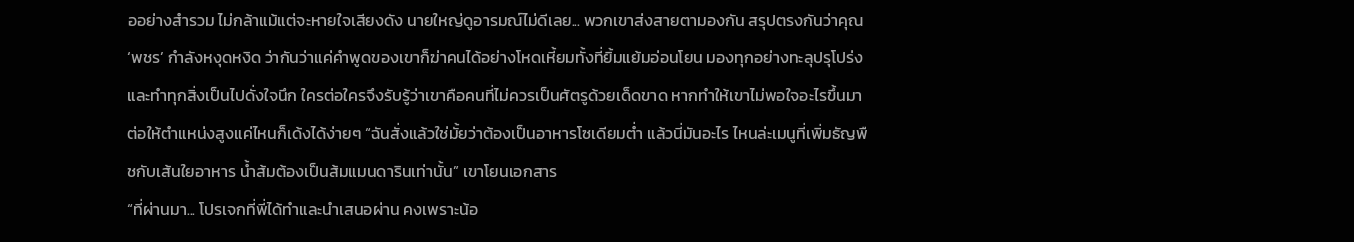ออย่างสำรวม ไม่กล้าแม้แต่จะหายใจเสียงดัง นายใหญ่ดูอารมณ์ไม่ดีเลย... พวกเขาส่งสายตามองกัน สรุปตรงกันว่าคุณ ‘พชร’ กำลังหงุดหงิด ว่ากันว่าแค่คำพูดของเขาก็ฆ่าคนได้อย่างโหดเหี้ยมทั้งที่ยิ้มแย้มอ่อนโยน มองทุกอย่างทะลุปรุโปร่งและทำทุกสิ่งเป็นไปดั่งใจนึก ใครต่อใครจึงรับรู้ว่าเขาคือคนที่ไม่ควรเป็นศัตรูด้วยเด็ดขาด หากทำให้เขาไม่พอใจอะไรขึ้นมา ต่อให้ตำแหน่งสูงแค่ไหนก็เด้งได้ง่ายๆ “ฉันสั่งแล้วใช่มั้ยว่าต้องเป็นอาหารโซเดียมต่ำ แล้วนี่มันอะไร ไหนล่ะเมนูที่เพิ่มธัญพืชกับเส้นใยอาหาร น้ำส้มต้องเป็นส้มแมนดารินเท่านั้น” เขาโยนเอกสาร
“ที่ผ่านมา... โปรเจกที่พี่ได้ทำและนำเสนอผ่าน คงเพราะน้อ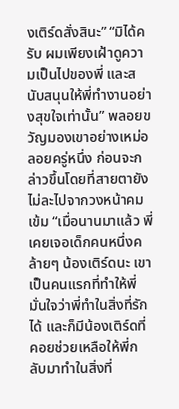งเติร์ดสั่งสินะ” “มิได้ครับ ผมเพียงเฝ้าดูความเป็นไปของพี่ และสนับสนุนให้พี่ทำงานอย่างสุขใจเท่านั้น” พลอยขวัญมองเขาอย่างเหม่อลอยครู่หนึ่ง ก่อนจะกล่าวขึ้นโดยที่สายตายังไม่ละไปจากวงหน้าคมเข้ม “เมื่อนานมาแล้ว พี่เคยเจอเด็กคนหนึ่งคล้ายๆ น้องเติร์ดนะ เขาเป็นคนแรกที่ทำให้พี่มั่นใจว่าพี่ทำในสิ่งที่รักได้ และก็มีน้องเติร์ดที่คอยช่วยเหลือให้พี่กลับมาทำในสิ่งที่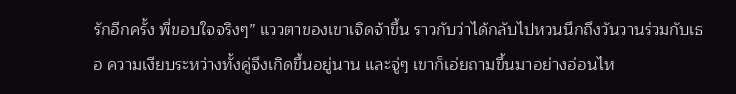รักอีกครั้ง พี่ขอบใจจริงๆ” แววตาของเขาเจิดจ้าขึ้น ราวกับว่าได้กลับไปหวนนึกถึงวันวานร่วมกับเธอ ความเงียบระหว่างทั้งคู่จึงเกิดขึ้นอยู่นาน และจู่ๆ เขาก็เอ่ยถามขึ้นมาอย่างอ่อนไห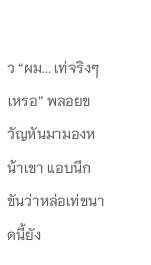ว “ผม... เท่จริงๆ เหรอ” พลอยขวัญหันมามองหน้าเขา แอบนึกขันว่าหล่อเท่ขนาดนี้ยัง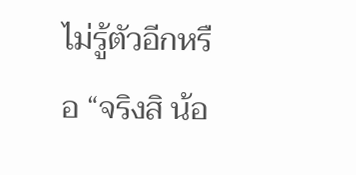ไม่รู้ตัวอีกหรือ “จริงสิ น้อ